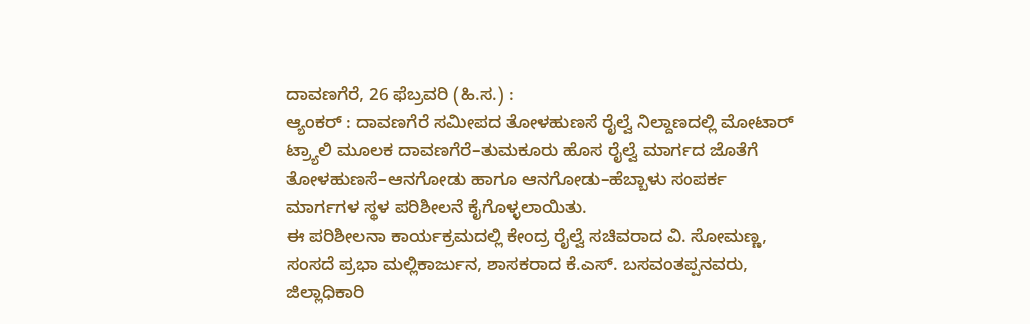ದಾವಣಗೆರೆ, 26 ಫೆಬ್ರವರಿ (ಹಿ.ಸ.) :
ಆ್ಯಂಕರ್ : ದಾವಣಗೆರೆ ಸಮೀಪದ ತೋಳಹುಣಸೆ ರೈಲ್ವೆ ನಿಲ್ದಾಣದಲ್ಲಿ ಮೋಟಾರ್ ಟ್ರ್ಯಾಲಿ ಮೂಲಕ ದಾವಣಗೆರೆ–ತುಮಕೂರು ಹೊಸ ರೈಲ್ವೆ ಮಾರ್ಗದ ಜೊತೆಗೆ ತೋಳಹುಣಸೆ–ಆನಗೋಡು ಹಾಗೂ ಆನಗೋಡು–ಹೆಬ್ಬಾಳು ಸಂಪರ್ಕ ಮಾರ್ಗಗಳ ಸ್ಥಳ ಪರಿಶೀಲನೆ ಕೈಗೊಳ್ಳಲಾಯಿತು.
ಈ ಪರಿಶೀಲನಾ ಕಾರ್ಯಕ್ರಮದಲ್ಲಿ ಕೇಂದ್ರ ರೈಲ್ವೆ ಸಚಿವರಾದ ವಿ. ಸೋಮಣ್ಣ, ಸಂಸದೆ ಪ್ರಭಾ ಮಲ್ಲಿಕಾರ್ಜುನ, ಶಾಸಕರಾದ ಕೆ.ಎಸ್. ಬಸವಂತಪ್ಪನವರು, ಜಿಲ್ಲಾಧಿಕಾರಿ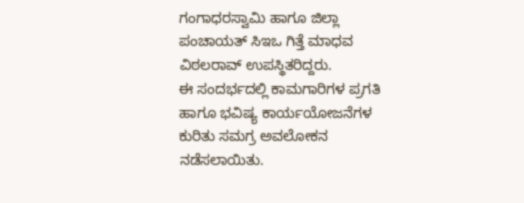ಗಂಗಾಧರಸ್ವಾಮಿ ಹಾಗೂ ಜಿಲ್ಲಾ ಪಂಚಾಯತ್ ಸಿಇಒ ಗಿತ್ತೆ ಮಾಧವ ವಿಠಲರಾವ್ ಉಪಸ್ಥಿತರಿದ್ದರು.
ಈ ಸಂದರ್ಭದಲ್ಲಿ ಕಾಮಗಾರಿಗಳ ಪ್ರಗತಿ ಹಾಗೂ ಭವಿಷ್ಯ ಕಾರ್ಯಯೋಜನೆಗಳ ಕುರಿತು ಸಮಗ್ರ ಅವಲೋಕನ ನಡೆಸಲಾಯಿತು.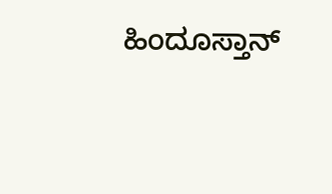ಹಿಂದೂಸ್ತಾನ್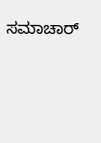ಸಮಾಚಾರ್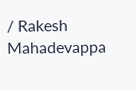/ Rakesh Mahadevappa